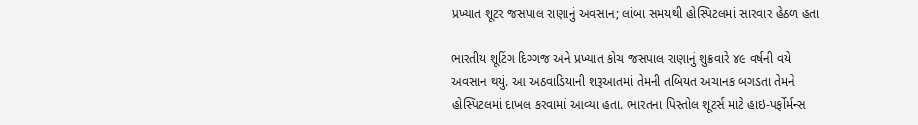પ્રખ્યાત શૂટર જસપાલ રાણાનું અવસાન; લાંબા સમયથી હોસ્પિટલમાં સારવાર હેઠળ હતા

ભારતીય શૂટિંગ દિગ્ગજ અને પ્રખ્યાત કોચ જસપાલ રાણાનું શુક્રવારે ૪૯ વર્ષની વયે અવસાન થયું. આ અઠવાડિયાની શરૂઆતમાં તેમની તબિયત અચાનક બગડતા તેમને હોસ્પિટલમાં દાખલ કરવામાં આવ્યા હતા. ભારતના પિસ્તોલ શૂટર્સ માટે હાઇ-પર્ફોર્મન્સ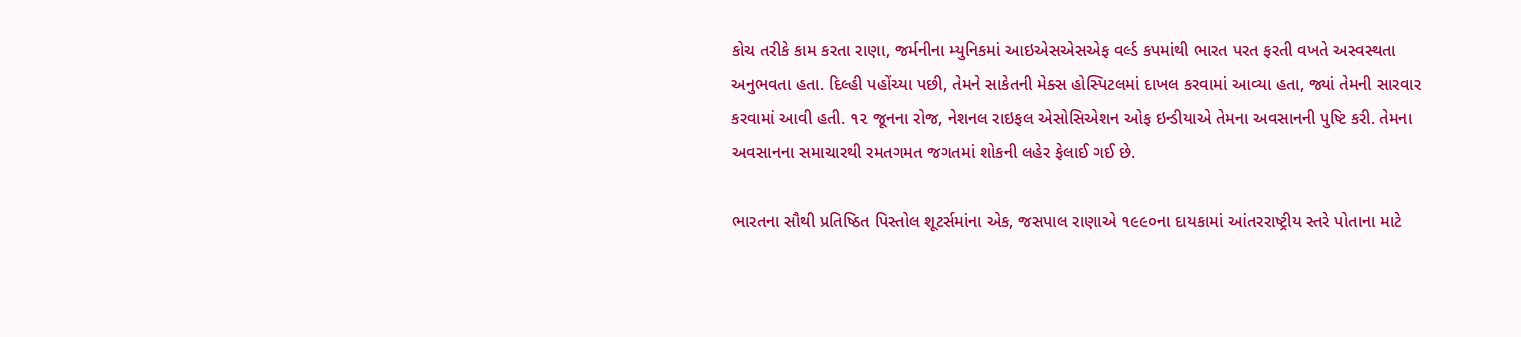કોચ તરીકે કામ કરતા રાણા, જર્મનીના મ્યુનિકમાં આઇએસએસએફ વર્લ્ડ કપમાંથી ભારત પરત ફરતી વખતે અસ્વસ્થતા અનુભવતા હતા. દિલ્હી પહોંચ્યા પછી, તેમને સાકેતની મેક્સ હોસ્પિટલમાં દાખલ કરવામાં આવ્યા હતા, જ્યાં તેમની સારવાર કરવામાં આવી હતી. ૧૨ જૂનના રોજ, નેશનલ રાઇફલ એસોસિએશન ઓફ ઇન્ડીયાએ તેમના અવસાનની પુષ્ટિ કરી. તેમના અવસાનના સમાચારથી રમતગમત જગતમાં શોકની લહેર ફેલાઈ ગઈ છે.

ભારતના સૌથી પ્રતિષ્ઠિત પિસ્તોલ શૂટર્સમાંના એક, જસપાલ રાણાએ ૧૯૯૦ના દાયકામાં આંતરરાષ્ટ્રીય સ્તરે પોતાના માટે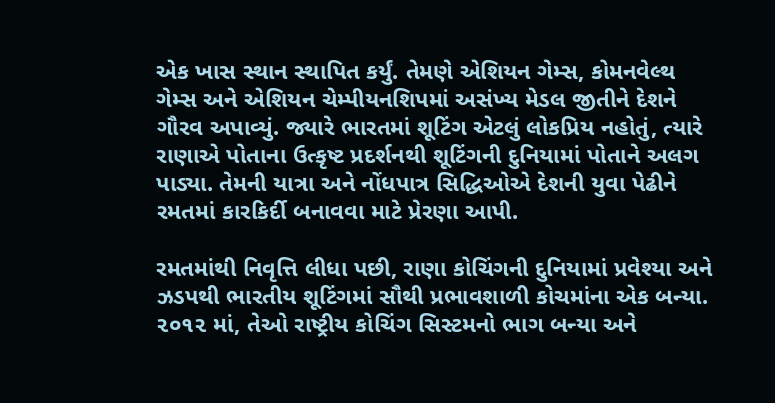એક ખાસ સ્થાન સ્થાપિત કર્યું. તેમણે એશિયન ગેમ્સ, કોમનવેલ્થ ગેમ્સ અને એશિયન ચેમ્પીયનશિપમાં અસંખ્ય મેડલ જીતીને દેશને ગૌરવ અપાવ્યું. જ્યારે ભારતમાં શૂટિંગ એટલું લોકપ્રિય નહોતું, ત્યારે રાણાએ પોતાના ઉત્કૃષ્ટ પ્રદર્શનથી શૂટિંગની દુનિયામાં પોતાને અલગ પાડ્યા. તેમની યાત્રા અને નોંધપાત્ર સિદ્ધિઓએ દેશની યુવા પેઢીને રમતમાં કારકિર્દી બનાવવા માટે પ્રેરણા આપી.

રમતમાંથી નિવૃત્તિ લીધા પછી, રાણા કોચિંગની દુનિયામાં પ્રવેશ્યા અને ઝડપથી ભારતીય શૂટિંગમાં સૌથી પ્રભાવશાળી કોચમાંના એક બન્યા. ૨૦૧૨ માં, તેઓ રાષ્ટ્રીય કોચિંગ સિસ્ટમનો ભાગ બન્યા અને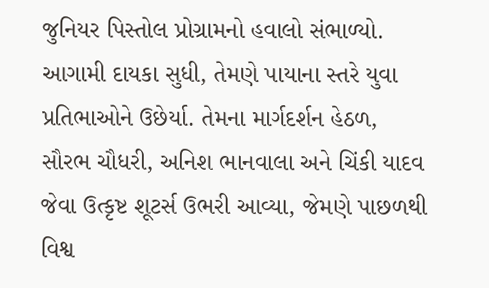જુનિયર પિસ્તોલ પ્રોગ્રામનો હવાલો સંભાળ્યો. આગામી દાયકા સુધી, તેમણે પાયાના સ્તરે યુવા પ્રતિભાઓને ઉછેર્યા. તેમના માર્ગદર્શન હેઠળ, સૌરભ ચૌધરી, અનિશ ભાનવાલા અને ચિંકી યાદવ જેવા ઉત્કૃષ્ટ શૂટર્સ ઉભરી આવ્યા, જેમણે પાછળથી વિશ્વ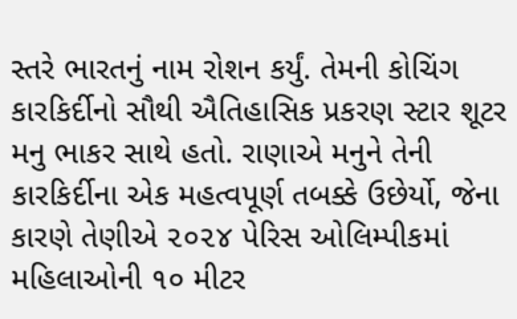સ્તરે ભારતનું નામ રોશન કર્યું. તેમની કોચિંગ કારકિર્દીનો સૌથી ઐતિહાસિક પ્રકરણ સ્ટાર શૂટર મનુ ભાકર સાથે હતો. રાણાએ મનુને તેની કારકિર્દીના એક મહત્વપૂર્ણ તબક્કે ઉછેર્યો, જેના કારણે તેણીએ ૨૦૨૪ પેરિસ ઓલિમ્પીકમાં મહિલાઓની ૧૦ મીટર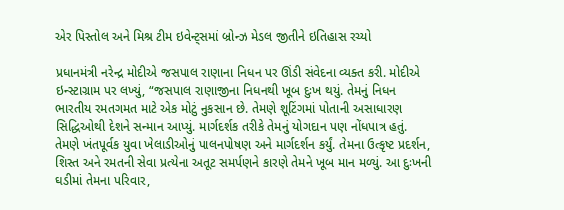એર પિસ્તોલ અને મિશ્ર ટીમ ઇવેન્ટ્‌સમાં બ્રોન્ઝ મેડલ જીતીને ઇતિહાસ રચ્યો

પ્રધાનમંત્રી નરેન્દ્ર મોદીએ જસપાલ રાણાના નિધન પર ઊંડી સંવેદના વ્યક્ત કરી. મોદીએ ઇન્સ્ટાગ્રામ પર લખ્યું, “જસપાલ રાણાજીના નિધનથી ખૂબ દુઃખ થયું. તેમનું નિધન ભારતીય રમતગમત માટે એક મોટું નુકસાન છે. તેમણે શૂટિંગમાં પોતાની અસાધારણ સિદ્ધિઓથી દેશને સન્માન આપ્યું. માર્ગદર્શક તરીકે તેમનું યોગદાન પણ નોંધપાત્ર હતું. તેમણે ખંતપૂર્વક યુવા ખેલાડીઓનું પાલનપોષણ અને માર્ગદર્શન કર્યું. તેમના ઉત્કૃષ્ટ પ્રદર્શન, શિસ્ત અને રમતની સેવા પ્રત્યેના અતૂટ સમર્પણને કારણે તેમને ખૂબ માન મળ્યું. આ દુઃખની ઘડીમાં તેમના પરિવાર,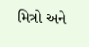મિત્રો અને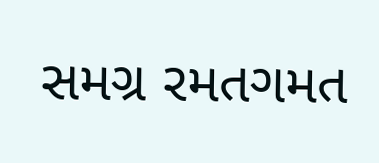સમગ્ર રમતગમત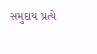સમુદાય પ્રત્યે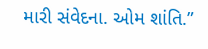મારી સંવેદના. ઓમ શાંતિ.”